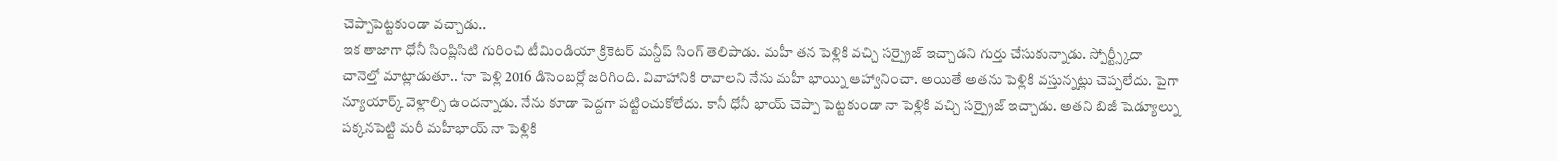చెప్పాపెట్టకుండా వచ్చాడు..
ఇక తాజాగా ధోనీ సింప్లిసిటి గురించి టీమిండియా క్రికెటర్ మన్దీప్ సింగ్ తెలిపాడు. మహీ తన పెళ్లికి వచ్చి సర్ప్రైజ్ ఇచ్చాడని గుర్తు చేసుకున్నాడు. స్పోర్ట్స్కీదా చానెల్తో మాట్లాడుతూ.. ‘నా పెళ్లి 2016 డిసెంబర్లో జరిగింది. వివాహానికి రావాలని నేను మహీ భాయ్ని ఆహ్వానించా. అయితే అతను పెళ్లికి వస్తున్నట్లు చెప్పలేదు. పైగా న్యూయార్క్ వెళ్లాల్సి ఉందన్నాడు. నేను కూడా పెద్దగా పట్టించుకోలేదు. కానీ ధోనీ భాయ్ చెప్పా పెట్టకుండా నా పెళ్లికి వచ్చి సర్ప్రైజ్ ఇచ్చాడు. అతని బిజీ షెడ్యూల్ను పక్కనపెట్టి మరీ మహీభాయ్ నా పెళ్లికి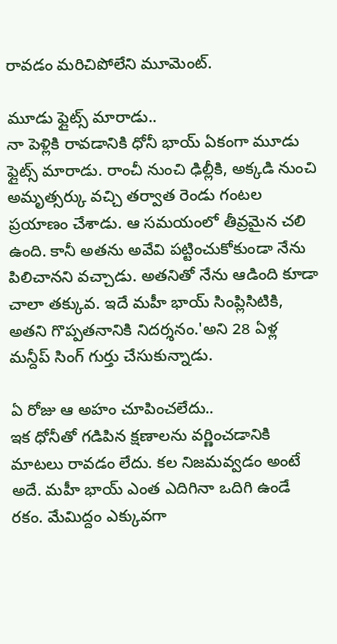రావడం మరిచిపోలేని మూమెంట్.

మూడు ఫ్లైట్స్ మారాడు..
నా పెళ్లికి రావడానికి ధోనీ భాయ్ ఏకంగా మూడు ఫ్లైట్స్ మారాడు. రాంచీ నుంచి ఢిల్లీకి, అక్కడి నుంచి అమృత్సర్కు వచ్చి తర్వాత రెండు గంటల ప్రయాణం చేశాడు. ఆ సమయంలో తీవ్రమైన చలి ఉంది. కానీ అతను అవేవి పట్టించుకోకుండా నేను పిలిచానని వచ్చాడు. అతనితో నేను ఆడింది కూడా చాలా తక్కువ. ఇదే మహీ భాయ్ సింప్లిసిటికి, అతని గొప్పతనానికి నిదర్శనం.'అని 28 ఏళ్ల మన్దీప్ సింగ్ గుర్తు చేసుకున్నాడు.

ఏ రోజు ఆ అహం చూపించలేదు..
ఇక ధోనీతో గడిపిన క్షణాలను వర్ణించడానికి మాటలు రావడం లేదు. కల నిజమవ్వడం అంటే అదే. మహీ భాయ్ ఎంత ఎదిగినా ఒదిగి ఉండే రకం. మేమిద్దం ఎక్కువగా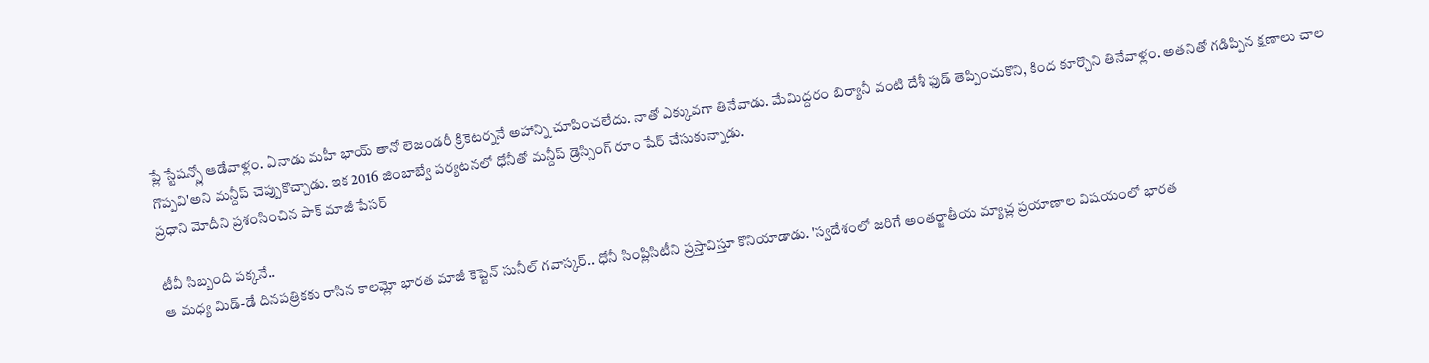ప్లే స్టేషన్స్లో ఆడేవాళ్లం. ఏనాడు మహీ భాయ్ తానో లెజండరీ క్రికెటర్ననే అహాన్ని చూపించలేదు. నాతో ఎక్కువగా తినేవాడు. మేమిద్దరం బిర్యానీ వంటి దేశీ ఫుడ్ తెప్పించుకొని, కింద కూర్చొని తినేవాళ్లం. అతనితో గడిప్పిన క్షణాలు చాల గొప్పవి'అని మన్దీప్ చెప్పుకొచ్చాడు. ఇక 2016 జింబాబ్వే పర్యటనలో ధోనీతో మన్దీప్ డ్రెస్సింగ్ రూం షేర్ చేసుకున్నాడు.
ప్రధాని మోదీని ప్రశంసించిన పాక్ మాజీ పేసర్

టీవీ సిబ్బంది పక్కనే..
ఆ మధ్య మిడ్-డే దినపత్రికకు రాసిన కాలమ్లో భారత మాజీ కెప్టెన్ సునీల్ గవాస్కర్.. ధోనీ సింప్లిసిటీని ప్రస్తావిస్తూ కొనియాడాడు. 'స్వదేశంలో జరిగే అంతర్జాతీయ మ్యాచ్ల ప్రయాణాల విషయంలో భారత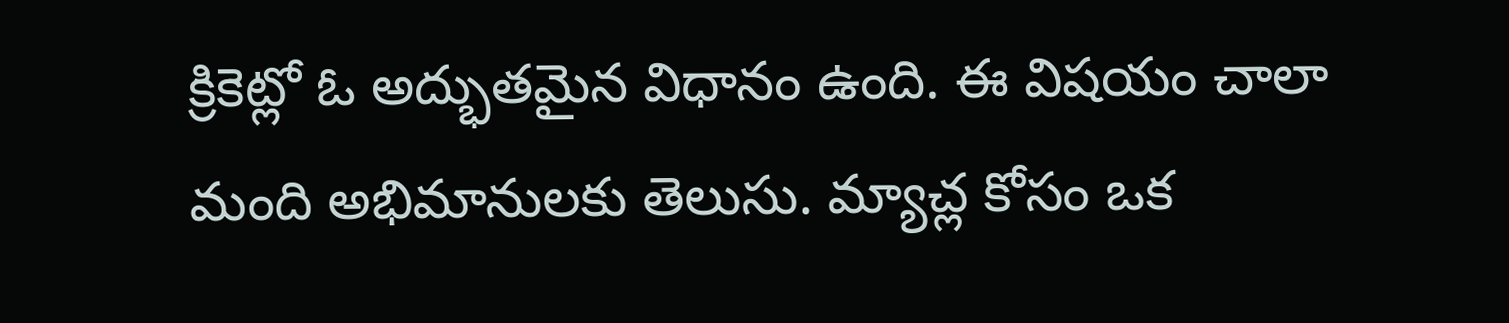క్రికెట్లో ఓ అద్భుతమైన విధానం ఉంది. ఈ విషయం చాలా మంది అభిమానులకు తెలుసు. మ్యాచ్ల కోసం ఒక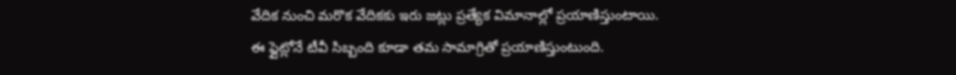వేదిక నుంచి మరొక వేదికకు ఇరు జట్లు ప్రత్యేక విమానాల్లో ప్రయాణిస్తుంటాయి.
ఈ ఫ్లైట్లోనే టీవీ సిబ్బంది కూడా తమ సామాగ్రితో ప్రయాణిస్తుంటుంది.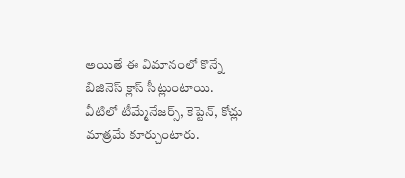అయితే ఈ విమానంలో కొన్నే బిజినెస్ క్లాస్ సీట్లుంటాయి. వీటిలో టీమ్మేనేజర్స్, కెప్టెన్, కోచ్లు మాత్రమే కూర్చుంటారు.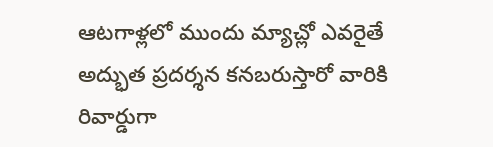ఆటగాళ్లలో ముందు మ్యాచ్లో ఎవరైతే అద్భుత ప్రదర్శన కనబరుస్తారో వారికి రివార్డుగా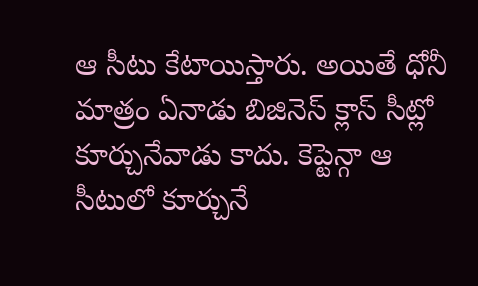ఆ సీటు కేటాయిస్తారు. అయితే ధోనీ మాత్రం ఏనాడు బిజినెస్ క్లాస్ సీట్లో కూర్చునేవాడు కాదు. కెప్టెన్గా ఆ సీటులో కూర్చునే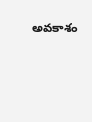అవకాశం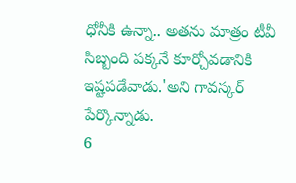ధోనీకి ఉన్నా.. అతను మాత్రం టీవీ సిబ్బంది పక్కనే కూర్చోవడానికి ఇష్టపడేవాడు.'అని గావస్కర్ పేర్కొన్నాడు.
6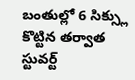బంతుల్లో 6 సిక్స్లు కొట్టిన తర్వాత స్టువర్ట్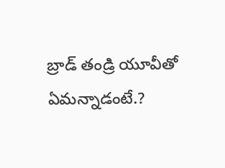బ్రాడ్ తండ్రి యూవీతో ఏమన్నాడంటే.?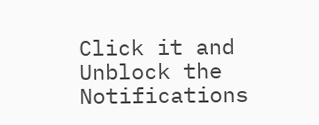Click it and Unblock the Notifications